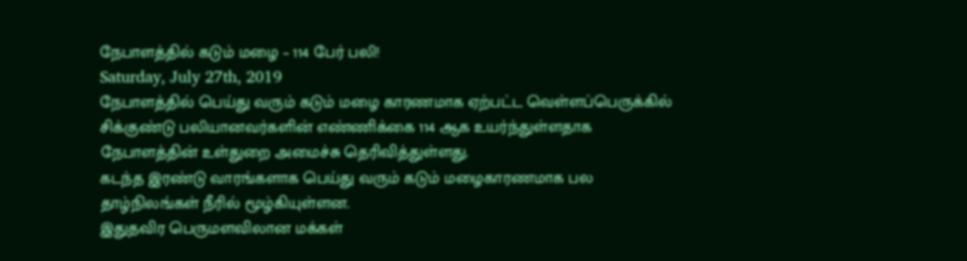நேபாளத்தில் கடும் மழை – 114 பேர் பலி!
Saturday, July 27th, 2019
நேபாளத்தில் பெய்து வரும் கடும் மழை காரணமாக ஏற்பட்ட வெள்ளப்பெருக்கில் சிக்குண்டு பலியானவர்களின் எண்ணிக்கை 114 ஆக உயர்ந்துள்ளதாக நேபாளத்தின் உள்துறை அமைச்சு தெரிவித்துள்ளது.
கடந்த இரண்டு வாரங்களாக பெய்து வரும் கடும் மழைகாரணமாக பல தாழ்நிலங்கள் நீரில் மூழ்கியுள்ளன.
இதுதவிர பெருமளவிலான மக்கள்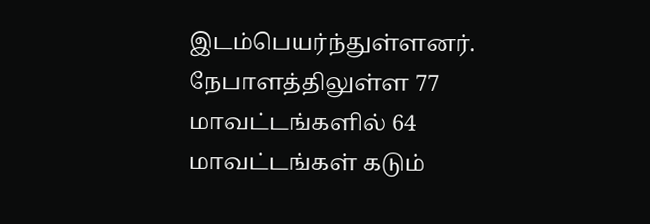இடம்பெயர்ந்துள்ளனர்.
நேபாளத்திலுள்ள 77 மாவட்டங்களில் 64 மாவட்டங்கள் கடும்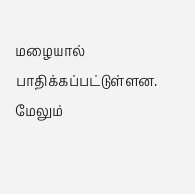மழையால் பாதிக்கப்பட்டுள்ளன.
மேலும்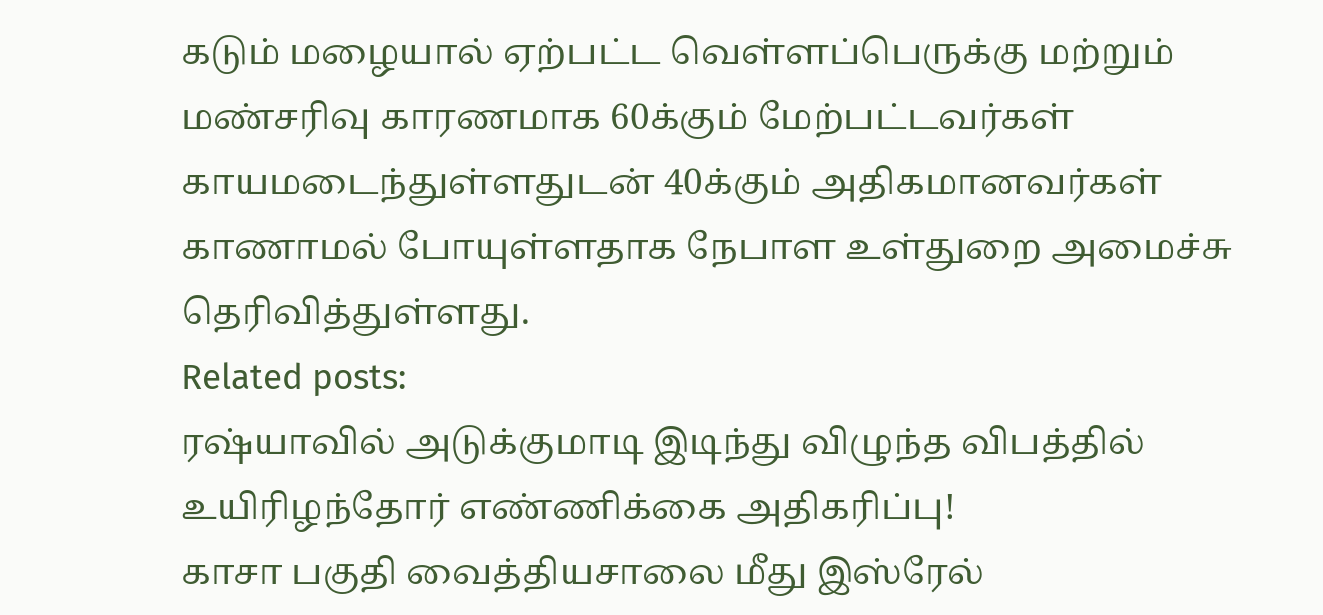கடும் மழையால் ஏற்பட்ட வெள்ளப்பெருக்கு மற்றும் மண்சரிவு காரணமாக 60க்கும் மேற்பட்டவர்கள் காயமடைந்துள்ளதுடன் 40க்கும் அதிகமானவர்கள் காணாமல் போயுள்ளதாக நேபாள உள்துறை அமைச்சு தெரிவித்துள்ளது.
Related posts:
ரஷ்யாவில் அடுக்குமாடி இடிந்து விழுந்த விபத்தில் உயிரிழந்தோர் எண்ணிக்கை அதிகரிப்பு!
காசா பகுதி வைத்தியசாலை மீது இஸ்ரேல்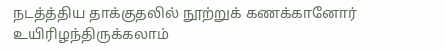நடத்த்திய தாக்குதலில் நூற்றுக் கணக்கானோர் உயிரிழந்திருக்கலாம்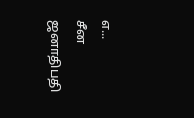எ...
சீன ஜனாதிபதி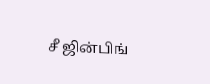சீ ஜின்பிங்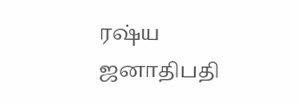ரஷ்ய ஜனாதிபதி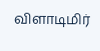விளாடிமிர்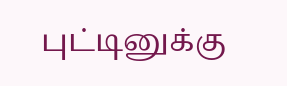புட்டினுக்கு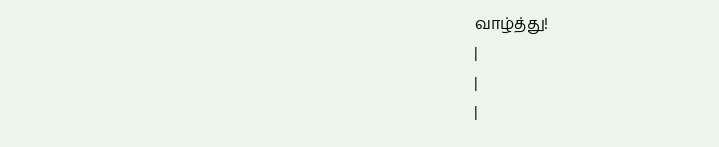வாழ்த்து!
|
|
|